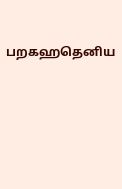பறகஹதெனிய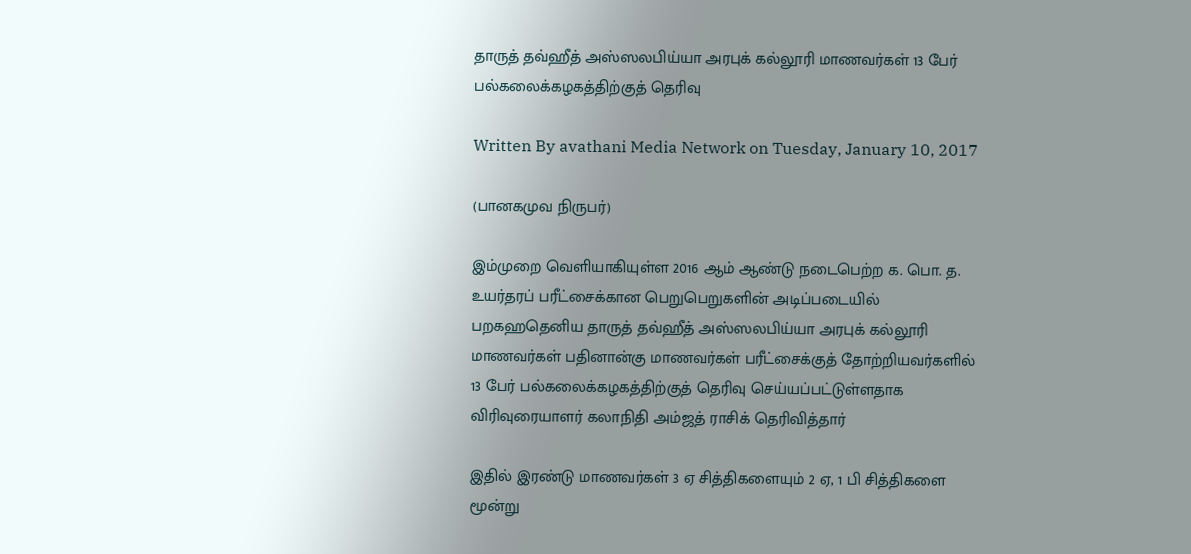தாருத் தவ்ஹீத் அஸ்ஸலபிய்யா அரபுக் கல்லூரி மாணவர்கள் 13 பேர் பல்கலைக்கழகத்திற்குத் தெரிவு

Written By avathani Media Network on Tuesday, January 10, 2017

(பானகமுவ நிருபர்)

இம்முறை வெளியாகியுள்ள 2016 ஆம் ஆண்டு நடைபெற்ற க. பொ. த. உயர்தரப் பரீட்சைக்கான பெறுபெறுகளின் அடிப்படையில் பறகஹதெனிய தாருத் தவ்ஹீத் அஸ்ஸலபிய்யா அரபுக் கல்லூரி மாணவர்கள் பதினான்கு மாணவர்கள் பரீட்சைக்குத் தோற்றியவர்களில் 13 பேர் பல்கலைக்கழகத்திற்குத் தெரிவு செய்யப்பட்டுள்ளதாக விரிவுரையாளர் கலாநிதி அம்ஜத் ராசிக் தெரிவித்தார்

இதில் இரண்டு மாணவர்கள் 3 ஏ சித்திகளையும் 2 ஏ, 1 பி சித்திகளை மூன்று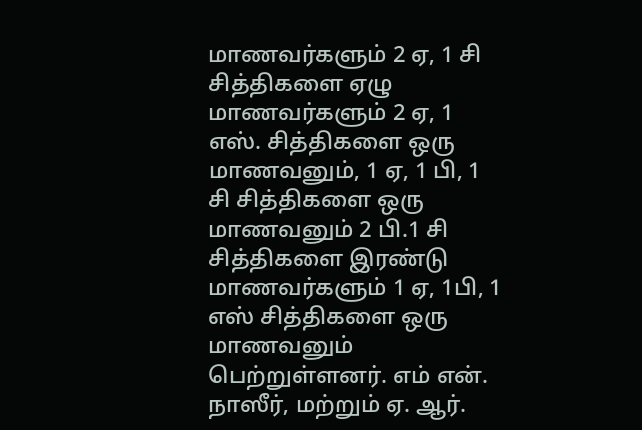மாணவர்களும் 2 ஏ, 1 சி சித்திகளை ஏழு மாணவர்களும் 2 ஏ, 1 எஸ். சித்திகளை ஒரு மாணவனும், 1 ஏ, 1 பி, 1 சி சித்திகளை ஒரு மாணவனும் 2 பி.1 சி சித்திகளை இரண்டு மாணவர்களும் 1 ஏ, 1பி, 1 எஸ் சித்திகளை ஒரு மாணவனும் பெற்றுள்ளனர். எம் என். நாஸீர், மற்றும் ஏ. ஆர்.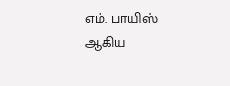எம். பாயிஸ் ஆகிய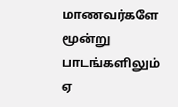மாணவர்களே மூன்று பாடங்களிலும் ஏ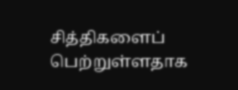சித்திகளைப் பெற்றுள்ளதாக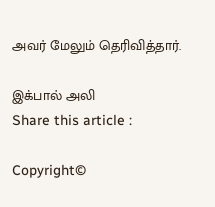அவர் மேலும் தெரிவித்தார்.

இக்பால் அலி
Share this article :

Copyright©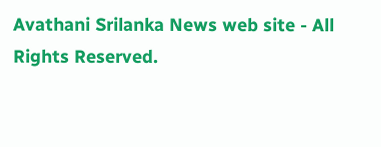Avathani Srilanka News web site - All Rights Reserved.